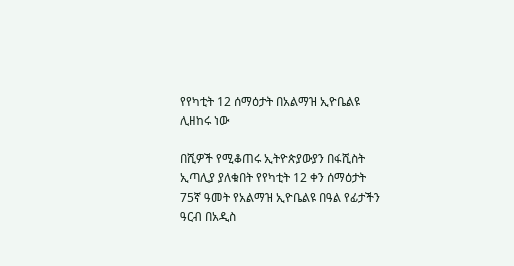የየካቲት 12 ሰማዕታት በአልማዝ ኢዮቤልዩ ሊዘከሩ ነው

በሺዎች የሚቆጠሩ ኢትዮጵያውያን በፋሺስት ኢጣሊያ ያለቁበት የየካቲት 12 ቀን ሰማዕታት 75ኛ ዓመት የአልማዝ ኢዮቤልዩ በዓል የፊታችን ዓርብ በአዲስ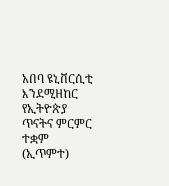አበባ ዩኒቨርሲቲ እንደሚዘከር የኢትዮጵያ ጥናትና ምርምር ተቋም (ኢጥምተ)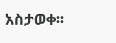አስታወቀ፡፡